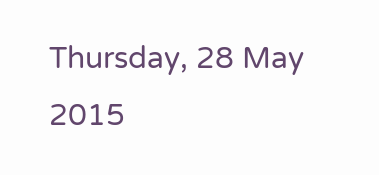Thursday, 28 May 2015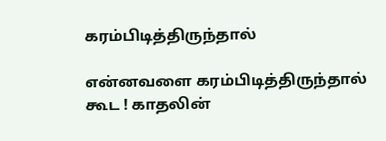கரம்பிடித்திருந்தால்

என்னவளை கரம்பிடித்திருந்தால் கூட ! காதலின்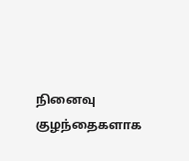நினைவு குழந்தைகளாக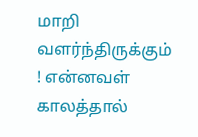மாறி வளர்ந்திருக்கும் ! என்னவள் காலத்தால்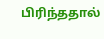பிரிந்ததால்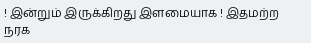! இன்றும் இருக்கிறது இளமையாக ! இதமற்ற நரக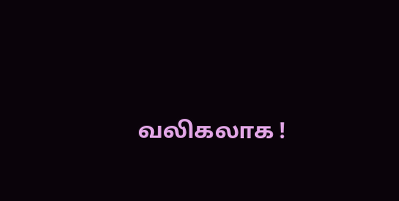வலிகலாக !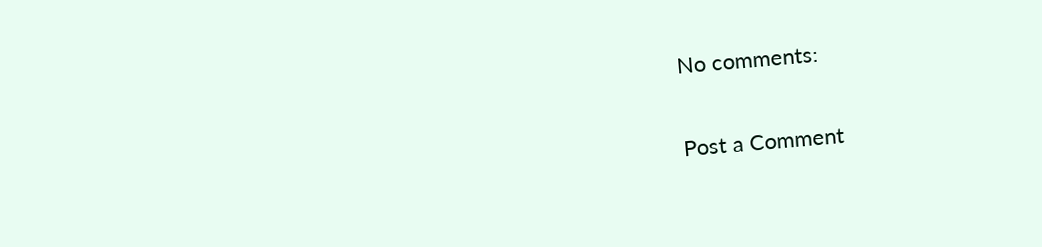No comments:

Post a Comment